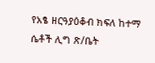የአፄ ዘርዓያዕቆብ ክፍለ ከተማ ሴቶች ሊግ ጽ/ቤት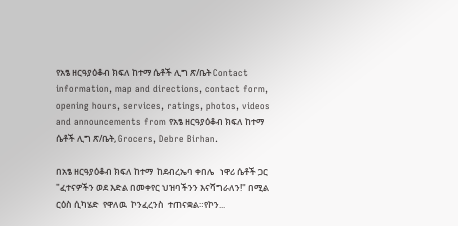የአፄ ዘርዓያዕቆብ ክፍለ ከተማ ሴቶች ሊግ ጽ/ቤት Contact information, map and directions, contact form, opening hours, services, ratings, photos, videos and announcements from የአፄ ዘርዓያዕቆብ ክፍለ ከተማ ሴቶች ሊግ ጽ/ቤት, Grocers, Debre Birhan.

በአፄ ዘርዓያዕቆብ ክፍለ ከተማ  ከደብረኤባ ቀበሌ   ነዋሪ ሴቶች ጋር "ፈተናዎችን ወደ እድል በመቀየር ህዝባችንን እናሻግራለን!" በሚል ርዕስ ሲካሄድ  የዋለዉ  ኮንፈረንስ  ተጠናቋል።የኮን...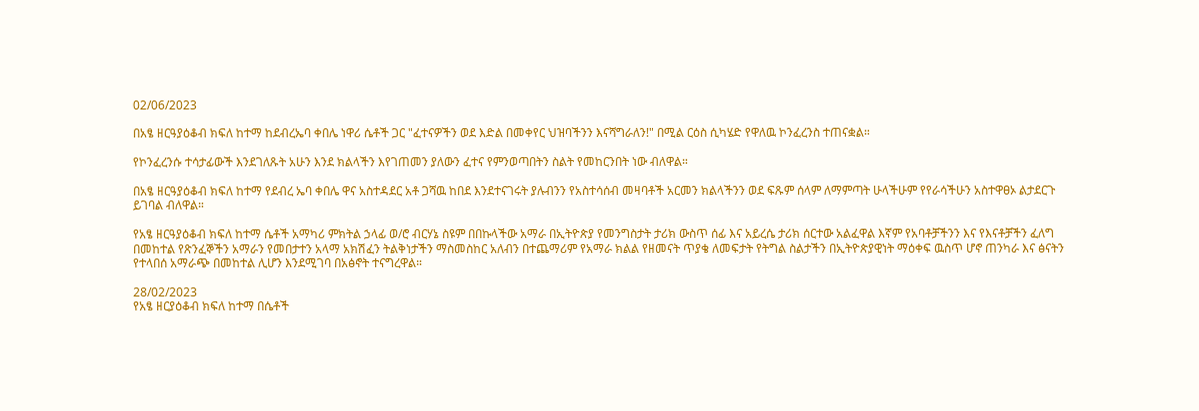02/06/2023

በአፄ ዘርዓያዕቆብ ክፍለ ከተማ ከደብረኤባ ቀበሌ ነዋሪ ሴቶች ጋር "ፈተናዎችን ወደ እድል በመቀየር ህዝባችንን እናሻግራለን!" በሚል ርዕስ ሲካሄድ የዋለዉ ኮንፈረንስ ተጠናቋል።

የኮንፈረንሱ ተሳታፊውች እንደገለጹት አሁን እንደ ክልላችን እየገጠመን ያለውን ፈተና የምንወጣበትን ስልት የመከርንበት ነው ብለዋል።

በአፄ ዘርዓያዕቆብ ክፍለ ከተማ የደብረ ኤባ ቀበሌ ዋና አስተዳደር አቶ ጋሻዉ ከበደ እንደተናገሩት ያሉብንን የአስተሳሰብ መዛባቶች አርመን ክልላችንን ወደ ፍጹም ሰላም ለማምጣት ሁላችሁም የየራሳችሁን አስተዋፀኦ ልታደርጉ ይገባል ብለዋል።

የአፄ ዘርዓያዕቆብ ክፍለ ከተማ ሴቶች አማካሪ ምክትል ኃላፊ ወ/ሮ ብርሃኔ ስዩም በበኩላችው አማራ በኢትዮጵያ የመንግስታት ታሪክ ውስጥ ሰፊ እና አይረሴ ታሪክ ሰርተው አልፈዋል እኛም የአባቶቻችንን እና የእናቶቻችን ፈለግ በመከተል የጽንፈኞችን አማራን የመበታተን አላማ አክሽፈን ትልቅነታችን ማስመስከር አለብን በተጨማሪም የአማራ ክልል የዘመናት ጥያቄ ለመፍታት የትግል ስልታችን በኢትዮጵያዊነት ማዕቀፍ ዉስጥ ሆኖ ጠንካራ እና ፅናትን የተላበሰ አማራጭ በመከተል ሊሆን እንደሚገባ በአፅኖት ተናግረዋል።

28/02/2023
የአፄ ዘርያዕቆብ ክፍለ ከተማ በሴቶች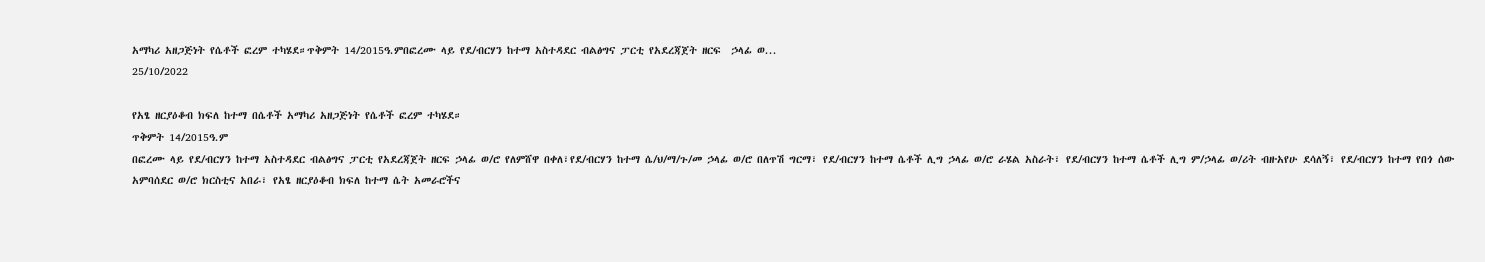አማካሪ አዘጋጅነት የሴቶች ፎረም ተካሄደ።ጥቅምት 14/2015ዓ.ምበፎረሙ ላይ የደ/ብርሃን ከተማ አስተዳደር ብልፅግና ፓርቲ የአደረጃጀት ዘርፍ  ኃላፊ ወ...
25/10/2022

የአፄ ዘርያዕቆብ ክፍለ ከተማ በሴቶች አማካሪ አዘጋጅነት የሴቶች ፎረም ተካሄደ።
ጥቅምት 14/2015ዓ.ም
በፎረሙ ላይ የደ/ብርሃን ከተማ አስተዳደር ብልፅግና ፓርቲ የአደረጃጀት ዘርፍ ኃላፊ ወ/ሮ የለምሸዋ በቀለ፣የደ/ብርሃን ከተማ ሴ/ህ/ማ/ጉ/መ ኃላፊ ወ/ሮ በለጥሽ ግርማ፣ የደ/ብርሃን ከተማ ሴቶች ሊግ ኃላፊ ወ/ሮ ራሄል አስራት፣ የደ/ብርሃን ከተማ ሴቶች ሊግ ም/ኃላፊ ወ/ሪት ብዙአየሁ ደሳለኝ፣ የደ/ብርሃን ከተማ የበጎ ሰው አምባሰደር ወ/ሮ ክርስቲና አበራ፣ የአፄ ዘርያዕቆብ ክፍለ ከተማ ሴት አመራሮችና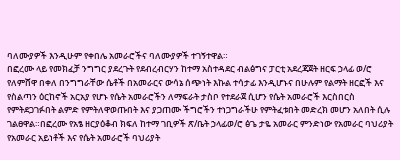ባለሙያዎች እንዲሁም የቀበሌ አመራሮችና ባለሙያዎች ተገኝተዋል።
በፎረሙ ላይ የመክፈቻ ንግግር ያደረጉት የደብረብርሃን ከተማ አስተዳደር ብልፅግና ፓርቲ አደረጃጀት ዘርፍ ኃላፊ ወ/ሮ የለምሸዋ በቀለ በንግግራቸው ሴቶች በአመራርና ውሳኔ ሰጭነት እኩል ተሳታፊ እንዲሆኑና በሁሉም የልማት ዘርፎች እና የስልጣን ዕርከኖች አርአያ የሆኑ የሴት አመራሮችን ለማፍራት ታስቦ የተደራጀ ሲሆን የሴት አመራሮች እርስበርስ የምትደጋገፉበት ልምድ የምትለዋወጡበት እና ያጋጠሙ ችግሮችን ተነጋግራችሁ የምትፈቱበት መድረክ መሆን አለበት ሲሉ ገልፀዋል።በፎረሙ የአፄ ዘርያዕቆብ ክፍለ ከተማ ገቢዎች ጽ/ቤት ኃላፊወ/ሮ ፅጌ ታዬ አመራር ምንድነው የአመራር ባህሪያት የአመራር አይነቶች እና የሴት አመራሮች ባህሪያት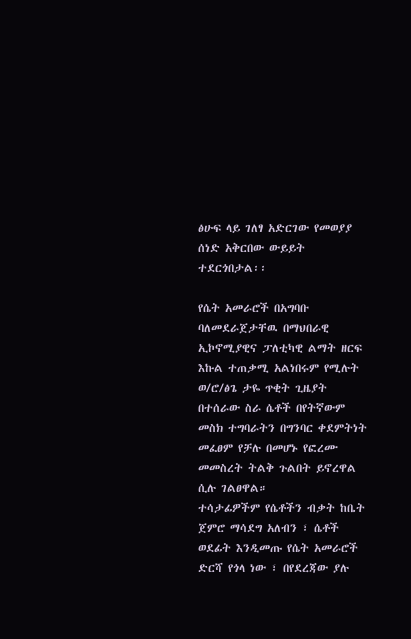ፅሁፍ ላይ ገለፃ አድርገው የመወያያ ሰነድ አቅርበው ውይይት ተደርጎበታል፡፡

የሴት አመራሮች በአግባቡ ባለመደራጀታቸዉ በማህበራዊ ኢኮኖሚያዊና ፓለቲካዊ ልማት ዘርፍ እኩል ተጠቃሚ አልነበሩም የሚሉት ወ/ሮ/ፅጌ ታዬ ጥቂት ጊዜያት በተሰራው ስራ ሴቶች በየትኛውም መስክ ተግባራትን በግንባር ቀደምትነት መፈፀም የቻሉ በመሆኑ የፎረሙ መመስረት ትልቅ ጉልበት ይኖረዋል ሲሉ ገልፀዋል።
ተሳታፊዎችም የሴቶችን ብቃት ከቤት ጀምሮ ማሳደግ አለብን ፣ ሴቶች ወደፊት እንዲመጡ የሴት አመራሮች ድርሻ የጎላ ነው ፣ በየደረጃው ያሉ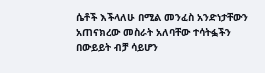ሴቶች እችላለሁ በሚል መንፈስ አንድነታቸውን አጠናክረው መስራት አለባቸው ተሳትፏችን በውይይት ብቻ ሳይሆን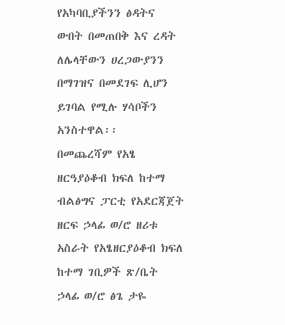የአካባቢያችንን ፅዳትና ውበት በመጠበቅ እና ረዳት ለሌላቸውን ሀረጋውያንን በማገዝና በመደገፍ ሊሆን ይገባል የሚሉ ሃሳቦችን አንስተዋል፡፡
በመጨረሻም የአፄ ዘርዓያዕቆብ ክፍለ ከተማ ብልፅግና ፓርቲ የአደርጃጀት ዘርፍ ኃላፊ ወ/ሮ ዘሪቱ አስራት የአፄዘርያዕቆብ ክፍለ ከተማ ገቢዎች ጽ/ቤት ኃላፊ ወ/ሮ ፅጌ ታዬ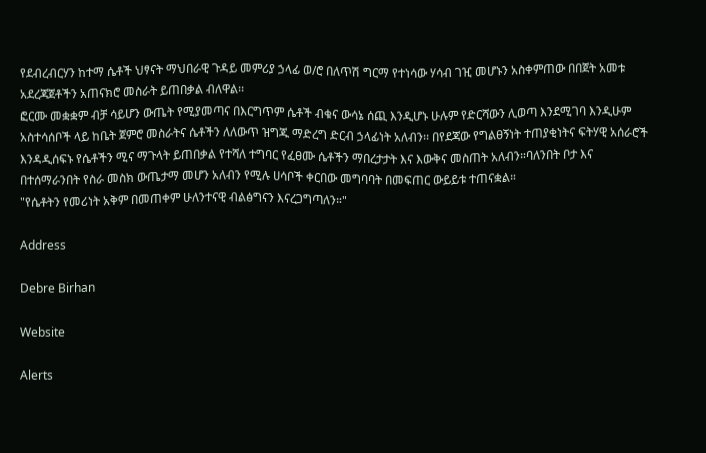የደብረብርሃን ከተማ ሴቶች ህፃናት ማህበራዊ ጉዳይ መምሪያ ኃላፊ ወ/ሮ በለጥሽ ግርማ የተነሳው ሃሳብ ገዢ መሆኑን አስቀምጠው በበጀት አመቱ አደረጃጀቶችን አጠናክሮ መስራት ይጠበቃል ብለዋል፡፡
ፎርሙ መቋቋም ብቻ ሳይሆን ውጤት የሚያመጣና በእርግጥም ሴቶች ብቁና ውሳኔ ሰጪ እንዲሆኑ ሁሉም የድርሻውን ሊወጣ እንደሚገባ እንዲሁም አስተሳሰቦች ላይ ከቤት ጀምሮ መስራትና ሴቶችን ለለውጥ ዝግጁ ማድረግ ድርብ ኃላፊነት አለብን፡፡ በየደጃው የግልፀኝነት ተጠያቂነትና ፍትሃዊ አሰራሮች እንዳዲሰፍኑ የሴቶችን ሚና ማጉላት ይጠበቃል የተሻለ ተግባር የፈፀሙ ሴቶችን ማበረታታት እና እውቅና መስጠት አለብን።ባለንበት ቦታ እና በተሰማራንበት የስራ መስክ ውጤታማ መሆን አለብን የሚሉ ሀሳቦች ቀርበው መግባባት በመፍጠር ውይይቱ ተጠናቋል።
"የሴቶትን የመሪነት አቅም በመጠቀም ሁለንተናዊ ብልፅግናን እናረጋግጣለን።"

Address

Debre Birhan

Website

Alerts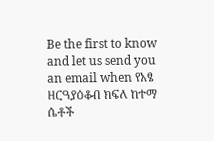Be the first to know and let us send you an email when የአፄ ዘርዓያዕቆብ ክፍለ ከተማ ሴቶች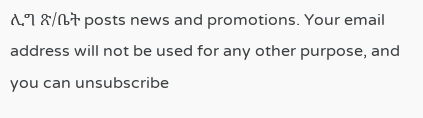ሊግ ጽ/ቤት posts news and promotions. Your email address will not be used for any other purpose, and you can unsubscribe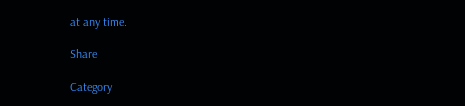at any time.

Share

Category